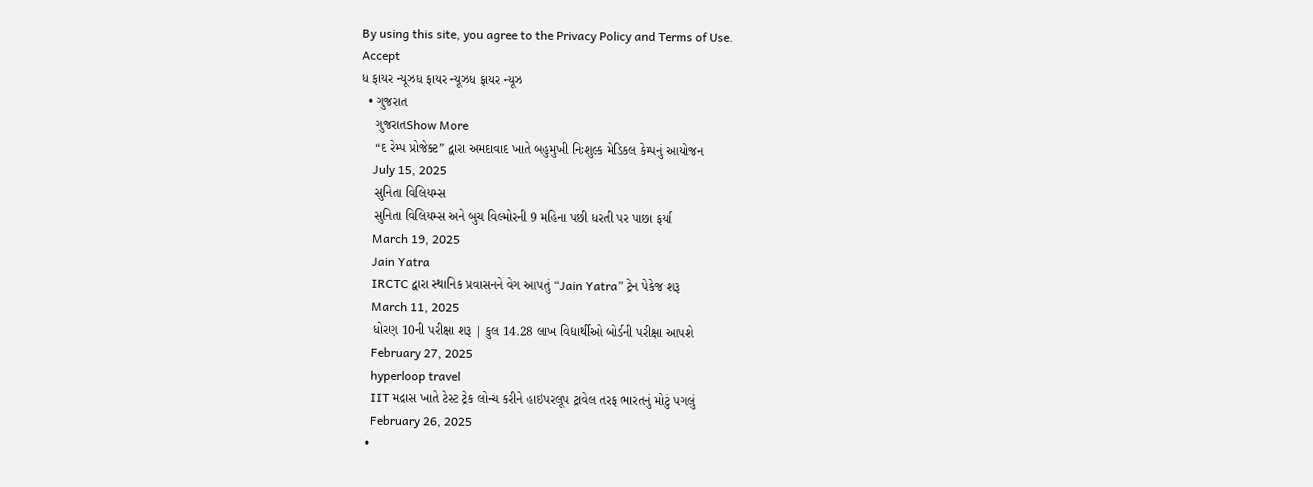By using this site, you agree to the Privacy Policy and Terms of Use.
Accept
ધ ફાયર ન્યૂઝધ ફાયર ન્યૂઝધ ફાયર ન્યૂઝ
  • ગુજરાત
    ગુજરાતShow More
    “દ રેમ્પ પ્રોજેક્ટ” દ્વારા અમદાવાદ ખાતે બહુમુખી નિઃશુલ્ક મેડિકલ કેમ્પનું આયોજન
    July 15, 2025
    સુનિતા વિલિયમ્સ
    સુનિતા વિલિયમ્સ અને બુચ વિલ્મોરની 9 મહિના પછી ધરતી પર પાછા ફર્યા
    March 19, 2025
    Jain Yatra
    IRCTC દ્વારા સ્થાનિક પ્રવાસનને વેગ આપતું “Jain Yatra” ટ્રેન પેકેજ શરૂ
    March 11, 2025
    ધોરણ 10ની પરીક્ષા શરૂ | કુલ 14.28 લાખ વિદ્યાર્થીઓ બોર્ડની પરીક્ષા આપશે
    February 27, 2025
    hyperloop travel
    IIT મદ્રાસ ખાતે ટેસ્ટ ટ્રેક લોન્ચ કરીને હાઇપરલૂપ ટ્રાવેલ તરફ ભારતનું મોટું પગલું
    February 26, 2025
  •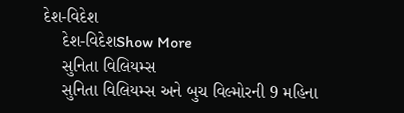દેશ-વિદેશ
    દેશ-વિદેશShow More
    સુનિતા વિલિયમ્સ
    સુનિતા વિલિયમ્સ અને બુચ વિલ્મોરની 9 મહિના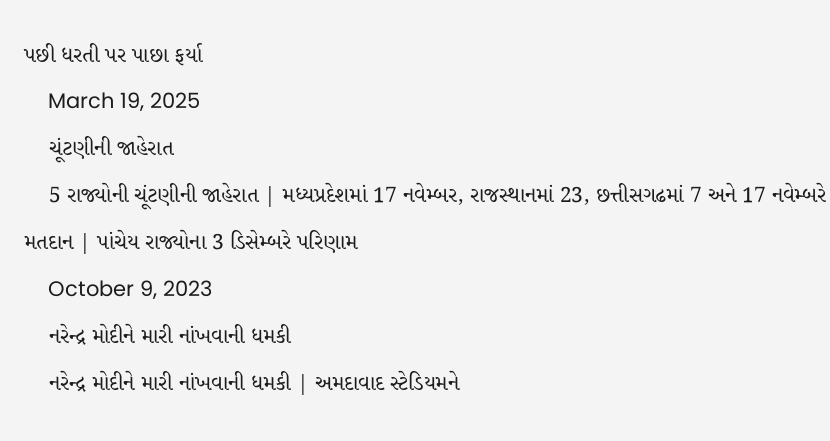પછી ધરતી પર પાછા ફર્યા
    March 19, 2025
    ચૂંટણીની જાહેરાત
    5 રાજ્યોની ચૂંટણીની જાહેરાત | મધ્યપ્રદેશમાં 17 નવેમ્બર, રાજસ્થાનમાં 23, છત્તીસગઢમાં 7 અને 17 નવેમ્બરે મતદાન | પાંચેય રાજ્યોના 3 ડિસેમ્બરે પરિણામ
    October 9, 2023
    નરેન્દ્ર મોદીને મારી નાંખવાની ધમકી
    નરેન્દ્ર મોદીને મારી નાંખવાની ધમકી | અમદાવાદ સ્ટેડિયમને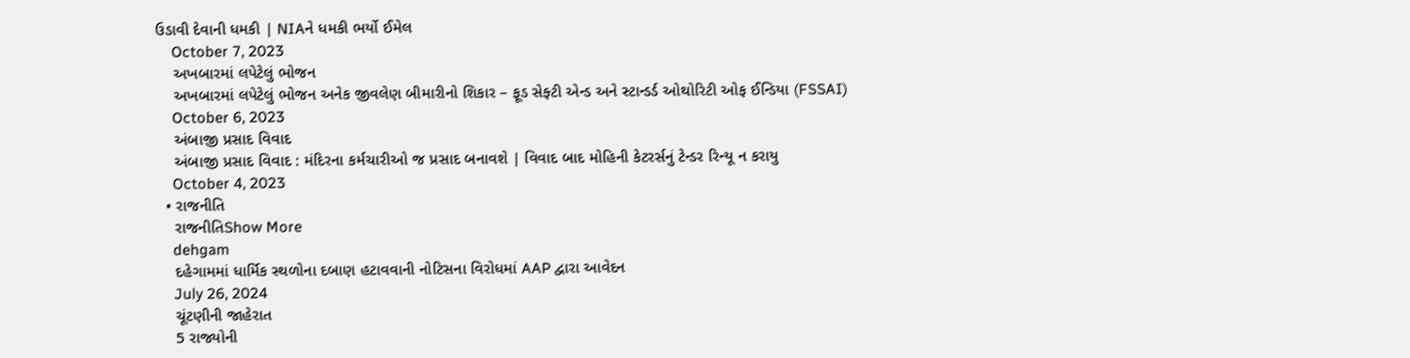ઉડાવી દેવાની ધમકી | NIAને ધમકી ભર્યો ઈમેલ
    October 7, 2023
    અખબારમાં લપેટેલું ભોજન
    અખબારમાં લપેટેલું ભોજન અનેક જીવલેણ બીમારીનો શિકાર – ફૂડ સેફ્ટી એન્ડ અને સ્ટાન્ડર્ડ ઓથોરિટી ઓફ ઈન્ડિયા (FSSAI)
    October 6, 2023
    અંબાજી પ્રસાદ વિવાદ
    અંબાજી પ્રસાદ વિવાદ : મંદિરના કર્મચારીઓ જ પ્રસાદ બનાવશે | વિવાદ બાદ મોહિની કેટરર્સનું ટેન્ડર રિન્યૂ ન કરાયુ
    October 4, 2023
  • રાજનીતિ
    રાજનીતિShow More
    dehgam
    દહેગામમાં ધાર્મિક સ્થળોના દબાણ હટાવવાની નોટિસના વિરોધમાં AAP દ્વારા આવેદન
    July 26, 2024
    ચૂંટણીની જાહેરાત
    5 રાજ્યોની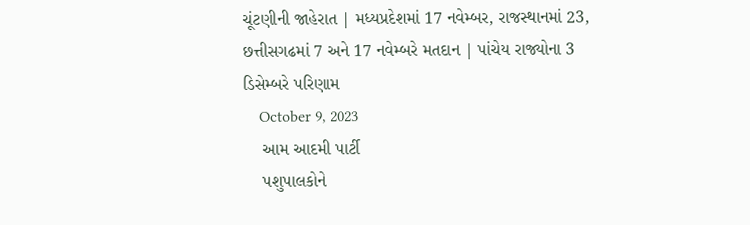ચૂંટણીની જાહેરાત | મધ્યપ્રદેશમાં 17 નવેમ્બર, રાજસ્થાનમાં 23, છત્તીસગઢમાં 7 અને 17 નવેમ્બરે મતદાન | પાંચેય રાજ્યોના 3 ડિસેમ્બરે પરિણામ
    October 9, 2023
    આમ આદમી પાર્ટી
    પશુપાલકોને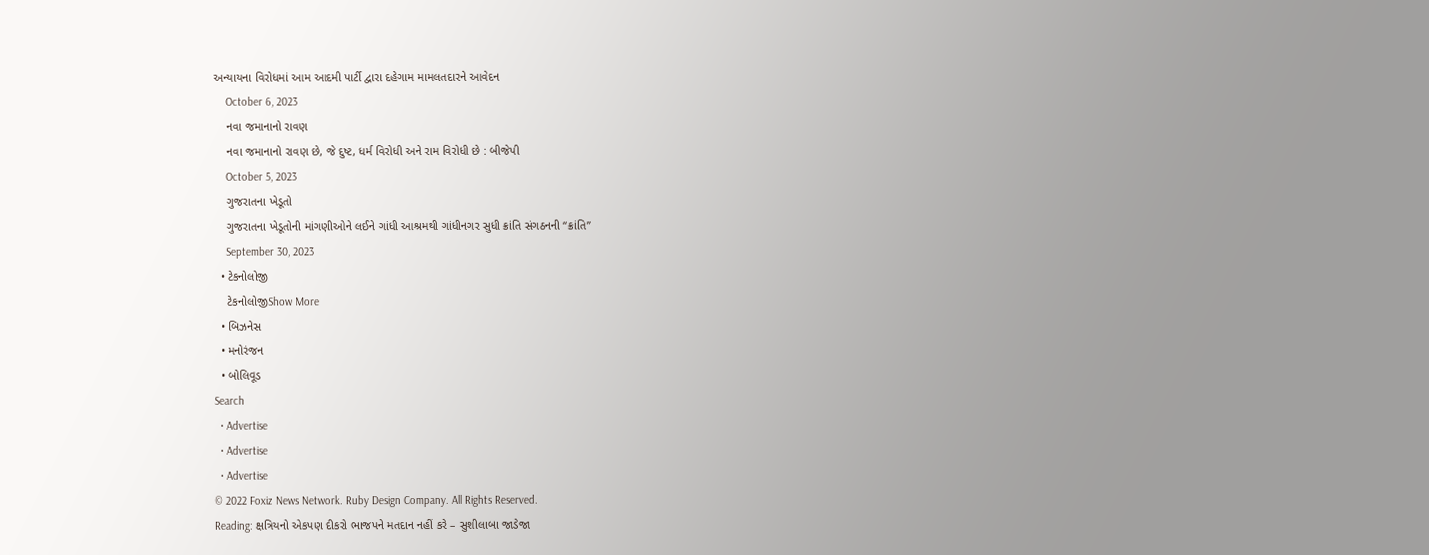અન્યાયના વિરોધમાં આમ આદમી પાર્ટી દ્વારા દહેગામ મામલતદારને આવેદન
    October 6, 2023
    નવા જમાનાનો રાવણ
    નવા જમાનાનો રાવણ છે, જે દુષ્ટ, ધર્મ વિરોધી અને રામ વિરોધી છે : બીજેપી
    October 5, 2023
    ગુજરાતના ખેડૂતો
    ગુજરાતના ખેડૂતોની માંગણીઓને લઈને ગાંધી આશ્રમથી ગાંધીનગર સુધી ક્રાંતિ સંગઠનની “ક્રાંતિ”
    September 30, 2023
  • ટેકનોલોજી
    ટેકનોલોજીShow More
  • બિઝનેસ
  • મનોરંજન
  • બોલિવૂડ
Search
  • Advertise
  • Advertise
  • Advertise
© 2022 Foxiz News Network. Ruby Design Company. All Rights Reserved.
Reading: ક્ષત્રિયનો એકપણ દીકરો ભાજપને મતદાન નહીં કરે – સુશીલાબા જાડેજા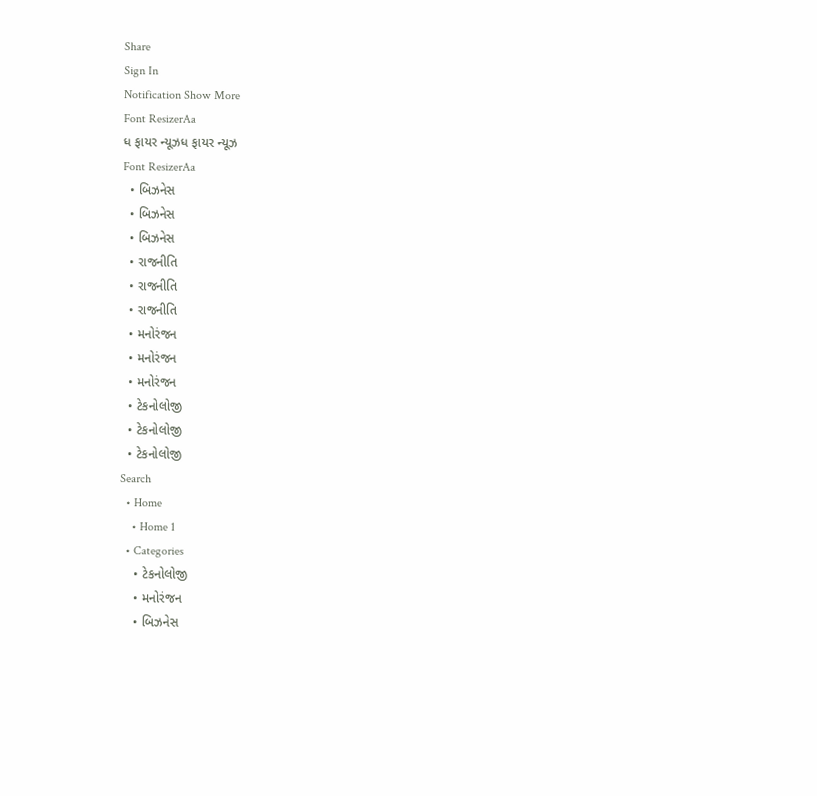Share
Sign In
Notification Show More
Font ResizerAa
ધ ફાયર ન્યૂઝધ ફાયર ન્યૂઝ
Font ResizerAa
  • બિઝનેસ
  • બિઝનેસ
  • બિઝનેસ
  • રાજનીતિ
  • રાજનીતિ
  • રાજનીતિ
  • મનોરંજન
  • મનોરંજન
  • મનોરંજન
  • ટેકનોલોજી
  • ટેકનોલોજી
  • ટેકનોલોજી
Search
  • Home
    • Home 1
  • Categories
    • ટેકનોલોજી
    • મનોરંજન
    • બિઝનેસ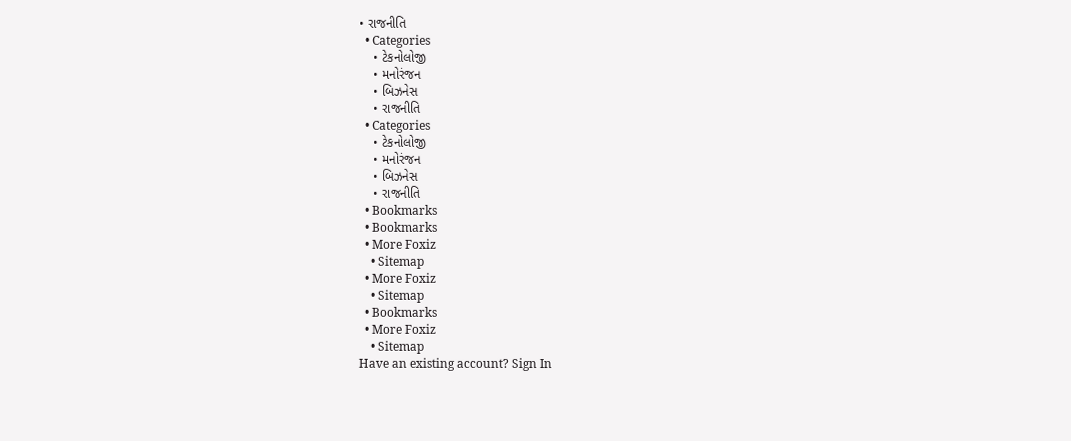• રાજનીતિ
  • Categories
    • ટેકનોલોજી
    • મનોરંજન
    • બિઝનેસ
    • રાજનીતિ
  • Categories
    • ટેકનોલોજી
    • મનોરંજન
    • બિઝનેસ
    • રાજનીતિ
  • Bookmarks
  • Bookmarks
  • More Foxiz
    • Sitemap
  • More Foxiz
    • Sitemap
  • Bookmarks
  • More Foxiz
    • Sitemap
Have an existing account? Sign In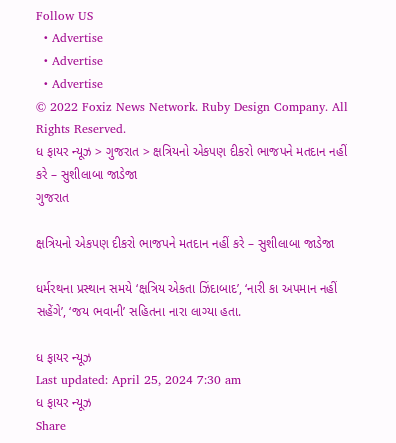Follow US
  • Advertise
  • Advertise
  • Advertise
© 2022 Foxiz News Network. Ruby Design Company. All Rights Reserved.
ધ ફાયર ન્યૂઝ > ગુજરાત > ક્ષત્રિયનો એકપણ દીકરો ભાજપને મતદાન નહીં કરે – સુશીલાબા જાડેજા
ગુજરાત

ક્ષત્રિયનો એકપણ દીકરો ભાજપને મતદાન નહીં કરે – સુશીલાબા જાડેજા

ધર્મરથના પ્રસ્થાન સમયે ‘ક્ષત્રિય એકતા ઝિંદાબાદ’, ‘નારી કા અપમાન નહીં સહેંગે’, ‘જય ભવાની’ સહિતના નારા લાગ્યા હતા.

ધ ફાયર ન્યૂઝ
Last updated: April 25, 2024 7:30 am
ધ ફાયર ન્યૂઝ
Share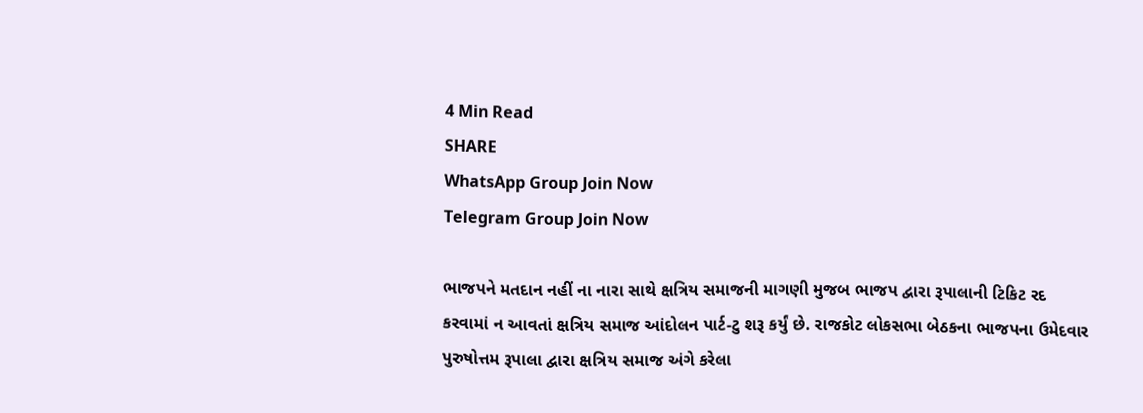4 Min Read
SHARE
WhatsApp Group Join Now
Telegram Group Join Now

ભાજપને મતદાન નહીં ના નારા સાથે ક્ષત્રિય સમાજની માગણી મુજબ ભાજપ દ્વારા રૂપાલાની ટિકિટ રદ કરવામાં ન આવતાં ક્ષત્રિય સમાજ આંદોલન પાર્ટ-ટુ શરૂ કર્યું છે. રાજકોટ લોકસભા બેઠકના ભાજપના ઉમેદવાર પુરુષોત્તમ રૂપાલા દ્વારા ક્ષત્રિય સમાજ અંગે કરેલા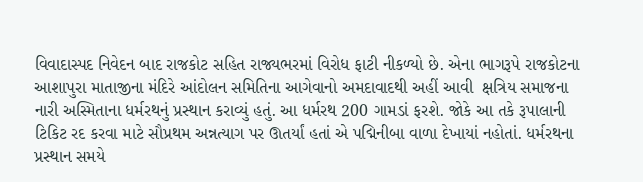વિવાદાસ્પદ નિવેદન બાદ રાજકોટ સહિત રાજ્યભરમાં વિરોધ ફાટી નીકળ્યો છે. એના ભાગરૂપે રાજકોટના આશાપુરા માતાજીના મંદિરે આંદોલન સમિતિના આગેવાનો અમદાવાદથી અહીં આવી  ક્ષત્રિય સમાજના નારી અસ્મિતાના ધર્મરથનું પ્રસ્થાન કરાવ્યું હતું. આ ધર્મરથ 200 ગામડાં ફરશે. જોકે આ તકે રૂપાલાની ટિકિટ રદ કરવા માટે સૌપ્રથમ અન્નત્યાગ પર ઊતર્યાં હતાં એ પદ્મિનીબા વાળા દેખાયાં નહોતાં. ધર્મરથના પ્રસ્થાન સમયે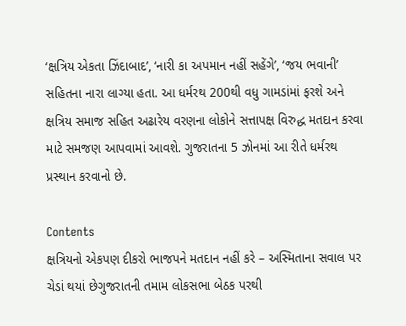‘ક્ષત્રિય એકતા ઝિંદાબાદ’, ‘નારી કા અપમાન નહીં સહેંગે’, ‘જય ભવાની’ સહિતના નારા લાગ્યા હતા. આ ધર્મરથ 200થી વધુ ગામડાંમાં ફરશે અને ક્ષત્રિય સમાજ સહિત અઢારેય વરણના લોકોને સત્તાપક્ષ વિરુદ્ધ મતદાન કરવા માટે સમજણ આપવામાં આવશે. ગુજરાતના 5 ઝોનમાં આ રીતે ધર્મરથ પ્રસ્થાન કરવાનો છે.

Contents
ક્ષત્રિયનો એકપણ દીકરો ભાજપને મતદાન નહીં કરે – અસ્મિતાના સવાલ પર ચેડાં થયાં છેગુજરાતની તમામ લોકસભા બેઠક પરથી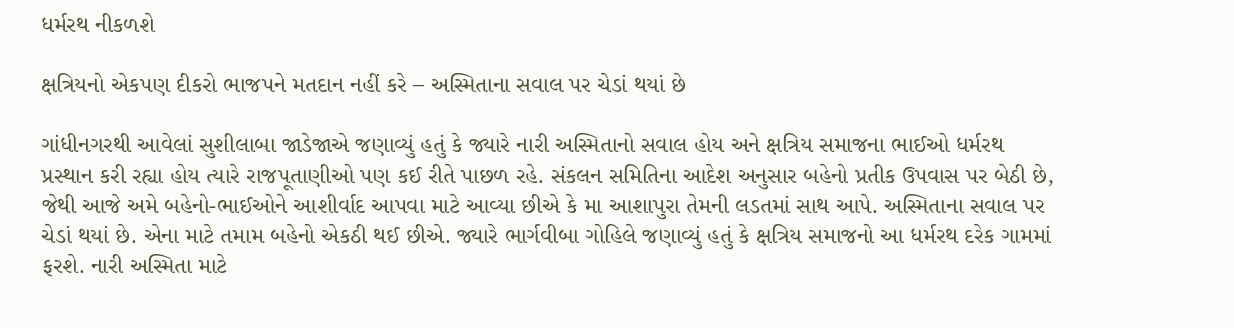ધર્મરથ નીકળશે

ક્ષત્રિયનો એકપણ દીકરો ભાજપને મતદાન નહીં કરે – અસ્મિતાના સવાલ પર ચેડાં થયાં છે

ગાંધીનગરથી આવેલાં સુશીલાબા જાડેજાએ જણાવ્યું હતું કે જ્યારે નારી અસ્મિતાનો સવાલ હોય અને ક્ષત્રિય સમાજના ભાઈઓ ધર્મરથ પ્રસ્થાન કરી રહ્યા હોય ત્યારે રાજપૂતાણીઓ પણ કઈ રીતે પાછળ રહે. સંકલન સમિતિના આદેશ અનુસાર બહેનો પ્રતીક ઉપવાસ પર બેઠી છે, જેથી આજે અમે બહેનો-ભાઈઓને આશીર્વાદ આપવા માટે આવ્યા છીએ કે મા આશાપુરા તેમની લડતમાં સાથ આપે. અસ્મિતાના સવાલ પર ચેડાં થયાં છે. એના માટે તમામ બહેનો એકઠી થઈ છીએ. જ્યારે ભાર્ગવીબા ગોહિલે જણાવ્યું હતું કે ક્ષત્રિય સમાજનો આ ધર્મરથ દરેક ગામમાં ફરશે. નારી અસ્મિતા માટે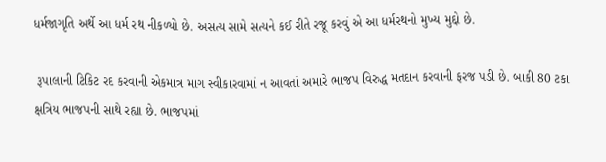ધર્મજાગૃતિ અર્થે આ ધર્મ રથ નીકળ્યો છે. અસત્ય સામે સત્યને કઈ રીતે રજૂ કરવું એ આ ધર્મરથનો મુખ્ય મુદ્દો છે.

 રૂપાલાની ટિકિટ રદ કરવાની એકમાત્ર માગ સ્વીકારવામાં ન આવતાં અમારે ભાજપ વિરુદ્ધ મતદાન કરવાની ફરજ પડી છે. બાકી 80 ટકા ક્ષત્રિય ભાજપની સાથે રહ્યા છે. ભાજપમાં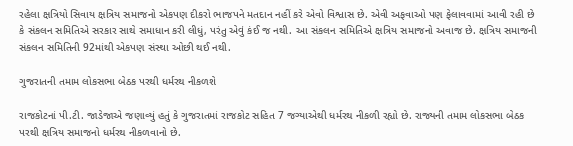રહેલા ક્ષત્રિયો સિવાય ક્ષત્રિય સમાજનો એકપણ દીકરો ભાજપને મતદાન નહીં કરે એવો વિશ્વાસ છે. એવી અફવાઓ પણ ફેલાવવામાં આવી રહી છે કે સંકલન સમિતિએ સરકાર સાથે સમાધાન કરી લીધું, પરંતુ એવું કંઈ જ નથી. આ સંકલન સમિતિએ ક્ષત્રિય સમાજનો અવાજ છે. ક્ષત્રિય સમાજની સંકલન સમિતિની 92માંથી એકપણ સંસ્થા ઓછી થઈ નથી.

ગુજરાતની તમામ લોકસભા બેઠક પરથી ધર્મરથ નીકળશે

રાજકોટનાં પી.ટી. જાડેજાએ જણાવ્યું હતું કે ગુજરાતમાં રાજકોટ સહિત 7 જગ્યાએથી ધર્મરથ નીકળી રહ્યો છે. રાજ્યની તમામ લોકસભા બેઠક પરથી ક્ષત્રિય સમાજનો ધર્મરથ નીકળવાનો છે.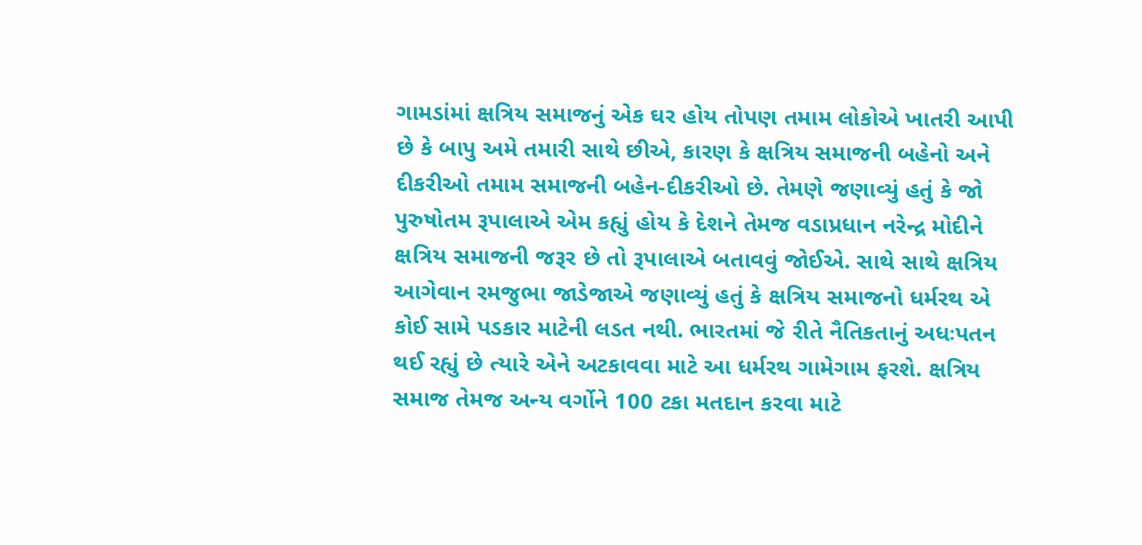ગામડાંમાં ક્ષત્રિય સમાજનું એક ઘર હોય તોપણ તમામ લોકોએ ખાતરી આપી છે કે બાપુ અમે તમારી સાથે છીએ, કારણ કે ક્ષત્રિય સમાજની બહેનો અને દીકરીઓ તમામ સમાજની બહેન-દીકરીઓ છે. તેમણે જણાવ્યું હતું કે જો પુરુષોતમ રૂપાલાએ એમ કહ્યું હોય કે દેશને તેમજ વડાપ્રધાન નરેન્દ્ર મોદીને ક્ષત્રિય સમાજની જરૂર છે તો રૂપાલાએ બતાવવું જોઈએ. સાથે સાથે ક્ષત્રિય આગેવાન રમજુભા જાડેજાએ જણાવ્યું હતું કે ક્ષત્રિય સમાજનો ધર્મરથ એ કોઈ સામે પડકાર માટેની લડત નથી. ભારતમાં જે રીતે નૈતિકતાનું અધઃપતન થઈ રહ્યું છે ત્યારે એને અટકાવવા માટે આ ધર્મરથ ગામેગામ ફરશે. ક્ષત્રિય સમાજ તેમજ અન્ય વર્ગોને 100 ટકા મતદાન કરવા માટે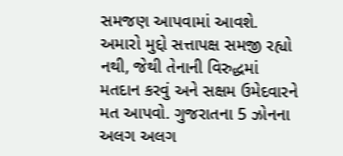સમજણ આપવામાં આવશે. અમારો મુદ્દો સત્તાપક્ષ સમજી રહ્યો નથી, જેથી તેનાની વિરુદ્ધમાં મતદાન કરવું અને સક્ષમ ઉમેદવારને મત આપવો. ગુજરાતના 5 ઝોનના અલગ અલગ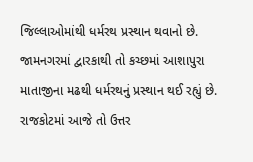જિલ્લાઓમાંથી ધર્મરથ પ્રસ્થાન થવાનો છે. જામનગરમાં દ્વારકાથી તો કચ્છમાં આશાપુરા માતાજીના મઢથી ધર્મરથનું પ્રસ્થાન થઈ રહ્યું છે. રાજકોટમાં આજે તો ઉત્તર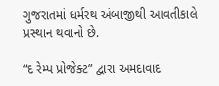ગુજરાતમાં ધર્મરથ અંબાજીથી આવતીકાલે પ્રસ્થાન થવાનો છે.

“દ રેમ્પ પ્રોજેક્ટ” દ્વારા અમદાવાદ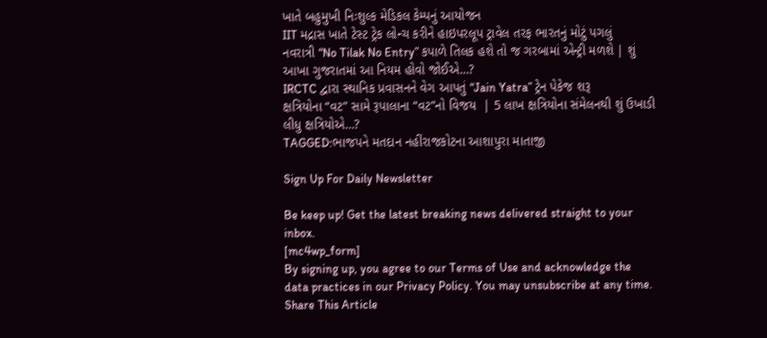ખાતે બહુમુખી નિઃશુલ્ક મેડિકલ કેમ્પનું આયોજન
IIT મદ્રાસ ખાતે ટેસ્ટ ટ્રેક લોન્ચ કરીને હાઇપરલૂપ ટ્રાવેલ તરફ ભારતનું મોટું પગલું
નવરાત્રી “No Tilak No Entry” કપાળે તિલક હશે તો જ ગરબામાં એન્ટ્રી મળશે | શું આખા ગુજરાતમાં આ નિયમ હોવો જોઈએ…?
IRCTC દ્વારા સ્થાનિક પ્રવાસનને વેગ આપતું “Jain Yatra” ટ્રેન પેકેજ શરૂ
ક્ષત્રિયોના “વટ” સામે રૂપાલાના “વટ”નો વિજય  | 5 લાખ ક્ષત્રિયોના સંમેલનથી શું ઉખાડી લીધુ ક્ષત્રિયોએ…?
TAGGED:ભાજપને મતદાન નહીંરાજકોટના આશાપુરા માતાજી

Sign Up For Daily Newsletter

Be keep up! Get the latest breaking news delivered straight to your inbox.
[mc4wp_form]
By signing up, you agree to our Terms of Use and acknowledge the data practices in our Privacy Policy. You may unsubscribe at any time.
Share This Article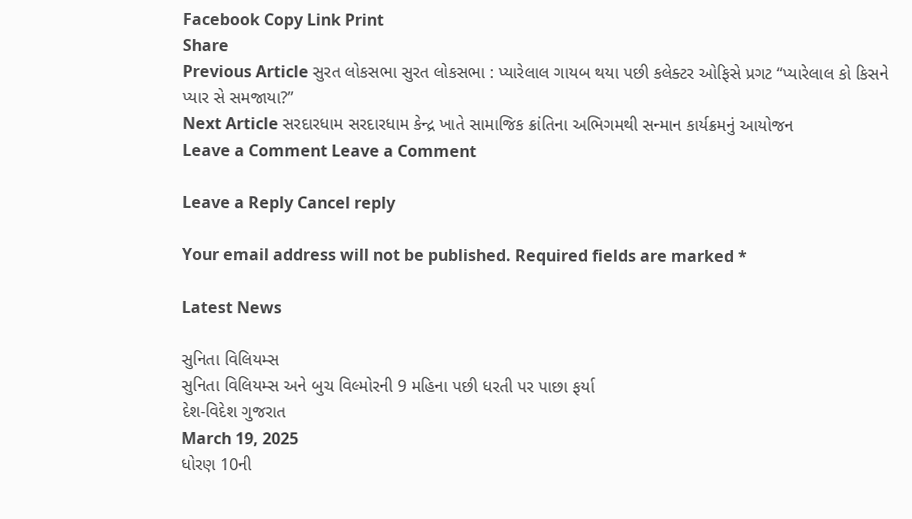Facebook Copy Link Print
Share
Previous Article સુરત લોકસભા સુરત લોકસભા : પ્યારેલાલ ગાયબ થયા પછી કલેક્ટર ઓફિસે પ્રગટ “પ્યારેલાલ કો કિસને પ્યાર સે સમજાયા?”
Next Article સરદારધામ સરદારધામ કેન્દ્ર ખાતે સામાજિક ક્રાંતિના અભિગમથી સન્માન કાર્યક્રમનું આયોજન
Leave a Comment Leave a Comment

Leave a Reply Cancel reply

Your email address will not be published. Required fields are marked *

Latest News

સુનિતા વિલિયમ્સ
સુનિતા વિલિયમ્સ અને બુચ વિલ્મોરની 9 મહિના પછી ધરતી પર પાછા ફર્યા
દેશ-વિદેશ ગુજરાત
March 19, 2025
ધોરણ 10ની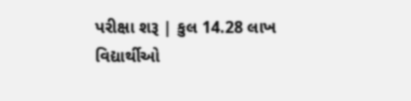પરીક્ષા શરૂ | કુલ 14.28 લાખ વિદ્યાર્થીઓ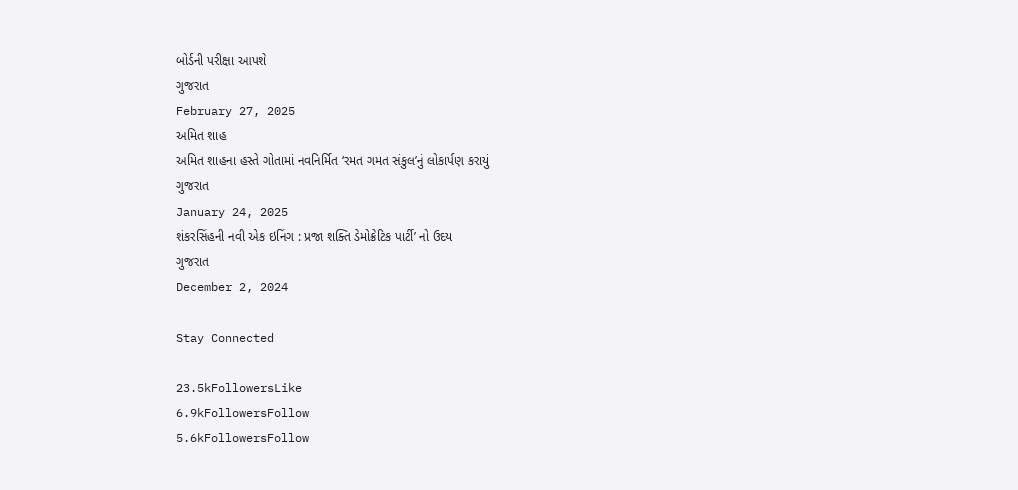બોર્ડની પરીક્ષા આપશે
ગુજરાત
February 27, 2025
અમિત શાહ
અમિત શાહના હસ્તે ગોતામાં નવનિર્મિત ‘રમત ગમત સંકુલ’નું લોકાર્પણ કરાયું
ગુજરાત
January 24, 2025
શંકરસિંહની નવી એક ઇનિંગ : પ્રજા શક્તિ ડેમોક્રેટિક પાર્ટી’ નો ઉદય
ગુજરાત
December 2, 2024

Stay Connected

23.5kFollowersLike
6.9kFollowersFollow
5.6kFollowersFollow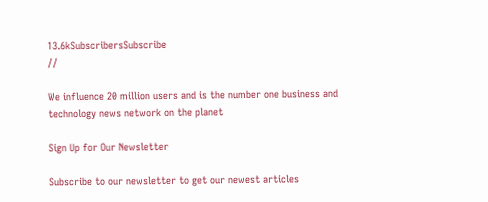13.6kSubscribersSubscribe
//

We influence 20 million users and is the number one business and technology news network on the planet

Sign Up for Our Newsletter

Subscribe to our newsletter to get our newest articles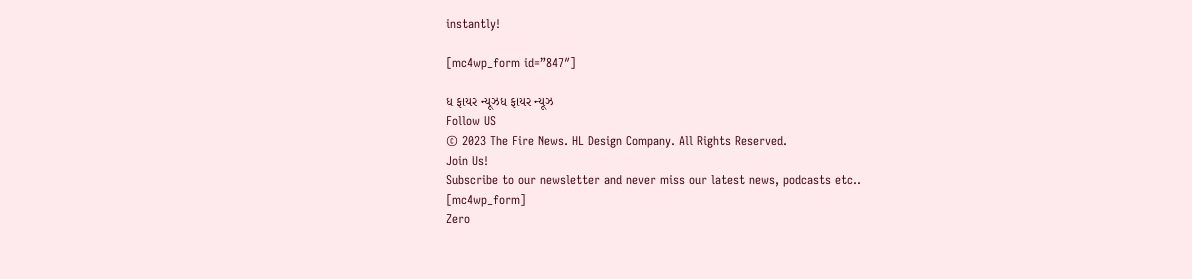instantly!

[mc4wp_form id=”847″]

ધ ફાયર ન્યૂઝધ ફાયર ન્યૂઝ
Follow US
© 2023 The Fire News. HL Design Company. All Rights Reserved.
Join Us!
Subscribe to our newsletter and never miss our latest news, podcasts etc..
[mc4wp_form]
Zero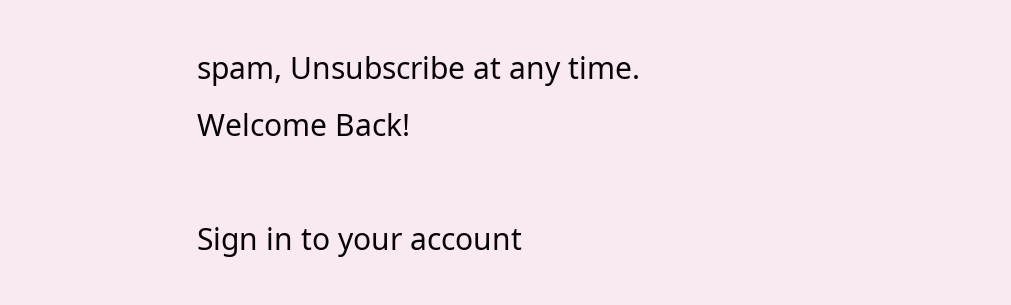spam, Unsubscribe at any time.
Welcome Back!

Sign in to your account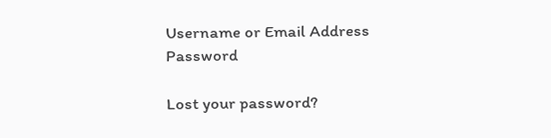Username or Email Address
Password

Lost your password?